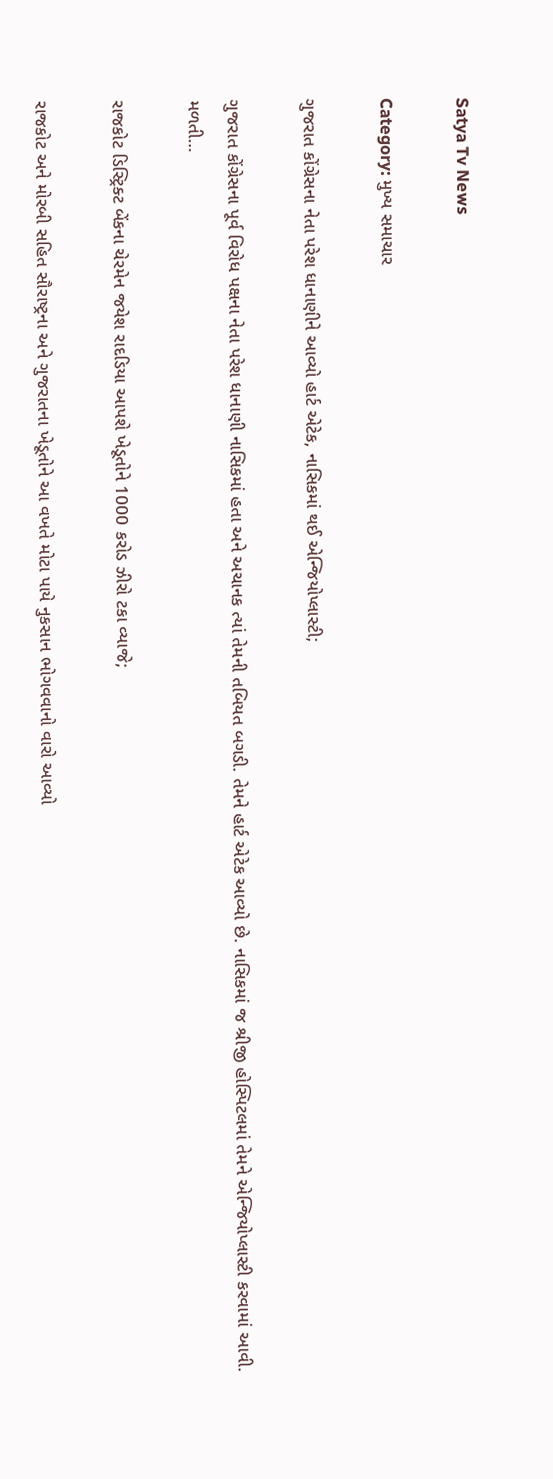Satya Tv News

Category: મુખ્ય સમાચાર

ગુજરાત કોંગ્રેસના નેતા પરેશ ધાનાણીને આવ્યો હાર્ટ એટેક, નાસિકમાં થઈ એન્જિયોપ્લાસ્ટી;

ગુજરાત કોંગ્રેસના પૂર્વ વિરોધ પક્ષના નેતા પરેશ ધાનાણી નાસિકમાં હતા અને અચાનક ત્યાં તેમની તબિયત બગડી. તેમને હાર્ટ એટેક આવ્યો છે. નાસિકમાં જ શ્રીજી હોસ્પિટલમાં તેમને એન્જિયોપ્લાસ્ટી કરવામાં આવી. મળતી…

રાજકોટ ડિસ્ટ્રિક્ટ બેંકના ચેરમેન જયેશ રાદડિયા આપશે ખેડૂતોને 1000 કરોડ ઝીરો ટકા વ્યાજે;

રાજકોટ અને મોરબી સહિત સૌરાષ્ટ્રના અને ગુજરાતના ખેડૂતોને આ વખતે મોટા પાયે નુકસાન ભોગવવાનો વારો આવ્યો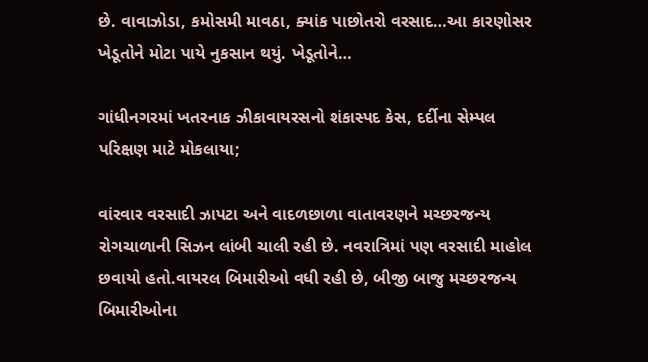છે. વાવાઝોડા, કમોસમી માવઠા, ક્યાંક પાછોતરો વરસાદ…આ કારણોસર ખેડૂતોને મોટા પાયે નુકસાન થયું. ખેડૂતોને…

ગાંધીનગરમાં ખતરનાક ઝીકાવાયરસનો શંકાસ્પદ કેસ, દર્દીના સેમ્પલ પરિક્ષણ માટે મોકલાયા;

વાંરવાર વરસાદી ઝાપટા અને વાદળછાળા વાતાવરણને મચ્છરજન્ય રોગચાળાની સિઝન લાંબી ચાલી રહી છે. નવરાત્રિમાં પણ વરસાદી માહોલ છવાયો હતો.વાયરલ બિમારીઓ વધી રહી છે, બીજી બાજુ મચ્છરજન્ય બિમારીઓના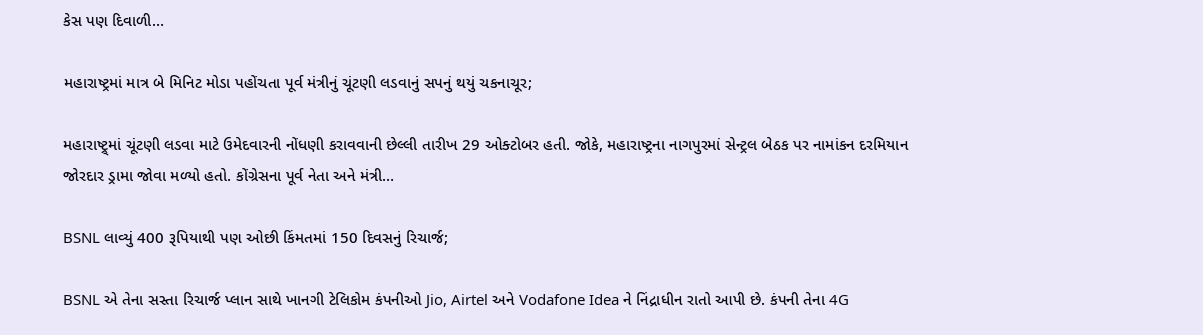કેસ પણ દિવાળી…

મહારાષ્ટ્રમાં માત્ર બે મિનિટ મોડા પહોંચતા પૂર્વ મંત્રીનું ચૂંટણી લડવાનું સપનું થયું ચકનાચૂર;

મહારાષ્ટ્ર્માં ચૂંટણી લડવા માટે ઉમેદવારની નોંધણી કરાવવાની છેલ્લી તારીખ 29 ઓક્ટોબર હતી. જોકે, મહારાષ્ટ્રના નાગપુરમાં સેન્ટ્રલ બેઠક પર નામાંકન દરમિયાન જોરદાર ડ્રામા જોવા મળ્યો હતો. કોંગ્રેસના પૂર્વ નેતા અને મંત્રી…

BSNL લાવ્યું 400 રૂપિયાથી પણ ઓછી કિંમતમાં 150 દિવસનું રિચાર્જ;

BSNL એ તેના સસ્તા રિચાર્જ પ્લાન સાથે ખાનગી ટેલિકોમ કંપનીઓ Jio, Airtel અને Vodafone Idea ને નિંદ્રાધીન રાતો આપી છે. કંપની તેના 4G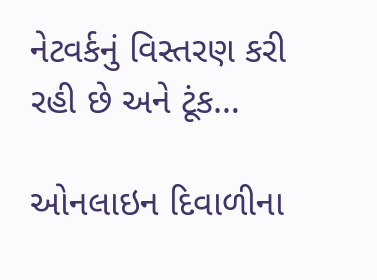નેટવર્કનું વિસ્તરણ કરી રહી છે અને ટૂંક…

ઓનલાઇન દિવાળીના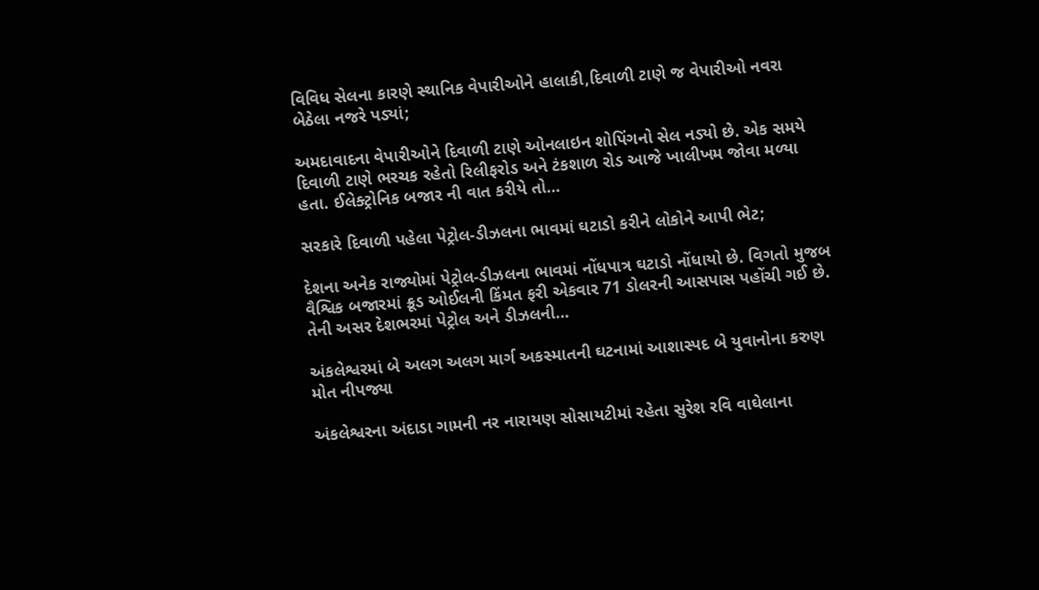વિવિધ સેલના કારણે સ્થાનિક વેપારીઓને હાલાકી,દિવાળી ટાણે જ વેપારીઓ નવરા બેઠેલા નજરે પડ્યાં;

અમદાવાદના વેપારીઓને દિવાળી ટાણે ઓનલાઇન શોપિંગનો સેલ નડ્યો છે. એક સમયે દિવાળી ટાણે ભરચક રહેતો રિલીફરોડ અને ટંકશાળ રોડ આજે ખાલીખમ જોવા મળ્યા હતા. ઈલેક્ટ્રોનિક બજાર ની વાત કરીયે તો…

સરકારે દિવાળી પહેલા પેટ્રોલ-ડીઝલના ભાવમાં ઘટાડો કરીને લોકોને આપી ભેટ;

દેશના અનેક રાજ્યોમાં પેટ્રોલ-ડીઝલના ભાવમાં નોંધપાત્ર ઘટાડો નોંધાયો છે. વિગતો મુજબ વૈશ્વિક બજારમાં ક્રૂડ ઓઈલની કિંમત ફરી એકવાર 71 ડોલરની આસપાસ પહોંચી ગઈ છે. તેની અસર દેશભરમાં પેટ્રોલ અને ડીઝલની…

અંકલેશ્વરમાં બે અલગ અલગ માર્ગ અકસ્માતની ઘટનામાં આશાસ્પદ બે યુવાનોના કરુણ મોત નીપજ્યા

અંકલેશ્વરના અંદાડા ગામની નર નારાયણ સોસાયટીમાં રહેતા સુરેશ રવિ વાઘેલાના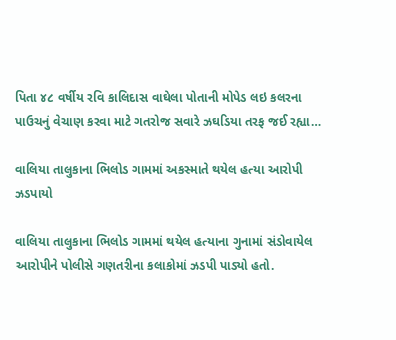પિતા ૪૮ વર્ષીય રવિ કાલિદાસ વાઘેલા પોતાની મોપેડ લઇ કલરના પાઉચનું વેચાણ કરવા માટે ગતરોજ સવારે ઝઘડિયા તરફ જઈ રહ્યા…

વાલિયા તાલુકાના ભિલોડ ગામમાં અકસ્માતે થયેલ હત્યા આરોપી ઝડપાયો

વાલિયા તાલુકાના ભિલોડ ગામમાં થયેલ હત્યાના ગુનામાં સંડોવાયેલ આરોપીને પોલીસે ગણતરીના કલાકોમાં ઝડપી પાડ્યો હતો.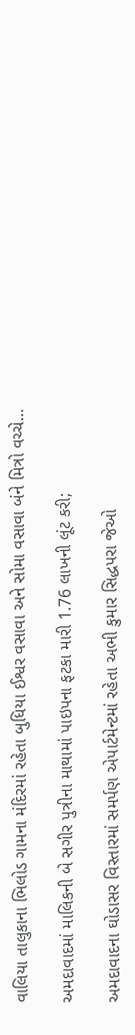વાલિયા તાલુકાના ભિલોડ ગામના મંદિરમાં રહેતા બુધિયા ઈશ્વર વસાવા અને સોમા વસાવા બંને મિત્રો વચ્ચે…

અમદાવાદમાં માલિકની બે સગીર પુત્રીના માથામાં પાઇપના ફટકા મારી 1.76 લાખની લૂંટ કરી;

અમદાવાદના ઘોડાસર વિસ્તારમાં સમર્પણ એપાર્ટમેન્ટમાં રહેતા અભી કુમાર સિદ્ધપરા જેઓ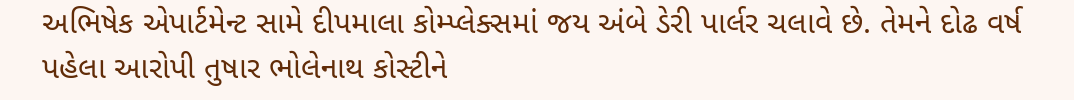અભિષેક એપાર્ટમેન્ટ સામે દીપમાલા કોમ્પ્લેક્સમાં જય અંબે ડેરી પાર્લર ચલાવે છે. તેમને દોઢ વર્ષ પહેલા આરોપી તુષાર ભોલેનાથ કોસ્ટીને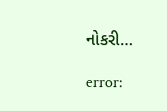નોકરી…

error: